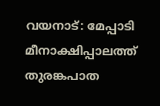വയനാട്: മേപ്പാടി മീനാക്ഷിപ്പാലത്ത് തുരങ്കപാത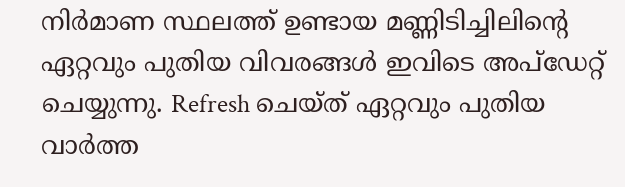നിർമാണ സ്ഥലത്ത് ഉണ്ടായ മണ്ണിടിച്ചിലിന്റെ ഏറ്റവും പുതിയ വിവരങ്ങൾ ഇവിടെ അപ്ഡേറ്റ് ചെയ്യുന്നു. Refresh ചെയ്ത് ഏറ്റവും പുതിയ വാർത്ത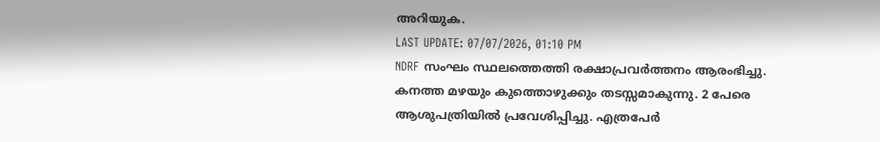അറിയുക.
LAST UPDATE: 07/07/2026, 01:10 PM
NDRF സംഘം സ്ഥലത്തെത്തി രക്ഷാപ്രവർത്തനം ആരംഭിച്ചു. കനത്ത മഴയും കുത്തൊഴുക്കും തടസ്സമാകുന്നു. 2 പേരെ ആശുപത്രിയിൽ പ്രവേശിപ്പിച്ചു. എത്രപേർ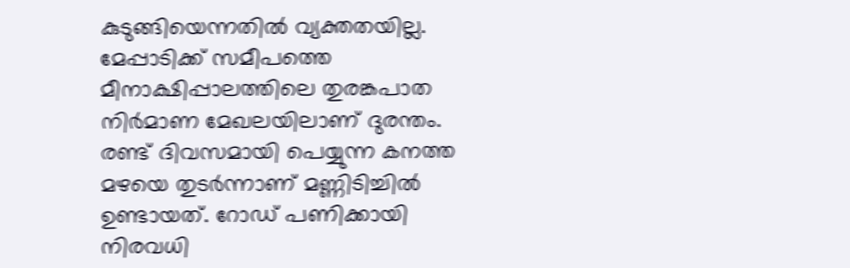കുടുങ്ങിയെന്നതിൽ വ്യക്തതയില്ല.
മേപ്പാടിക്ക് സമീപത്തെ മീനാക്ഷിപ്പാലത്തിലെ തുരങ്കപാത നിർമാണ മേഖലയിലാണ് ദുരന്തം. രണ്ട് ദിവസമായി പെയ്യുന്ന കനത്ത മഴയെ തുടർന്നാണ് മണ്ണിടിച്ചിൽ ഉണ്ടായത്. റോഡ് പണിക്കായി നിരവധി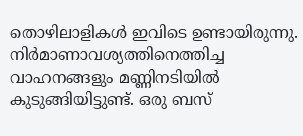തൊഴിലാളികൾ ഇവിടെ ഉണ്ടായിരുന്നു.
നിർമാണാവശ്യത്തിനെത്തിച്ച വാഹനങ്ങളും മണ്ണിനടിയിൽ കുടുങ്ങിയിട്ടുണ്ട്. ഒരു ബസ്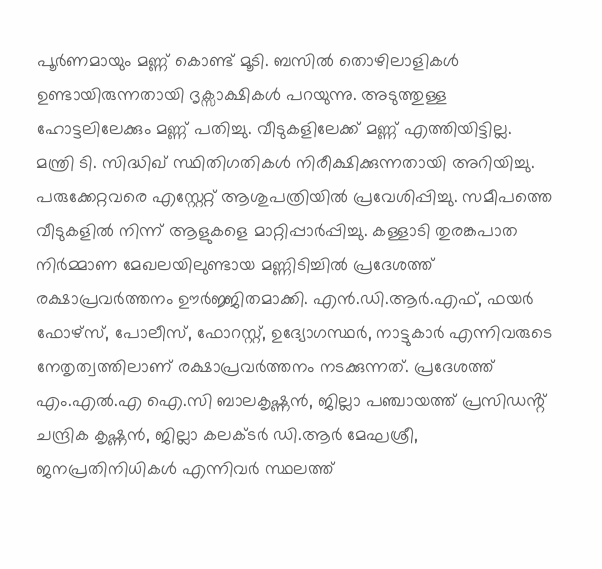പൂർണമായും മണ്ണ് കൊണ്ട് മൂടി. ബസിൽ തൊഴിലാളികൾ ഉണ്ടായിരുന്നതായി ദൃക്സാക്ഷികൾ പറയുന്നു. അടുത്തുള്ള ഹോട്ടലിലേക്കും മണ്ണ് പതിച്ചു. വീടുകളിലേക്ക് മണ്ണ് എത്തിയിട്ടില്ല.
മന്ത്രി ടി. സിദ്ധിഖ് സ്ഥിതിഗതികൾ നിരീക്ഷിക്കുന്നതായി അറിയിച്ചു. പരുക്കേറ്റവരെ എസ്റ്റേറ്റ് ആശുപത്രിയിൽ പ്രവേശിപ്പിച്ചു. സമീപത്തെ വീടുകളിൽ നിന്ന് ആളുകളെ മാറ്റിപ്പാർപ്പിച്ചു. കള്ളാടി തുരങ്കപാത നിർമ്മാണ മേഖലയിലുണ്ടായ മണ്ണിടിച്ചിൽ പ്രദേശത്ത് രക്ഷാപ്രവർത്തനം ഊർജ്ജിതമാക്കി. എൻ.ഡി.ആർ.എഫ്, ഫയർ ഫോഴ്സ്, പോലീസ്, ഫോറസ്റ്റ്, ഉദ്യോഗസ്ഥർ, നാട്ടുകാർ എന്നിവരുടെ നേതൃത്വത്തിലാണ് രക്ഷാപ്രവർത്തനം നടക്കുന്നത്. പ്രദേശത്ത് എം.എൽ.എ ഐ.സി ബാലകൃഷ്ണൻ, ജില്ലാ പഞ്ചായത്ത് പ്രസിഡൻ്റ് ചന്ദ്രിക കൃഷ്ണൻ, ജില്ലാ കലക്ടർ ഡി.ആർ മേഘശ്രീ, ജനപ്രതിനിധികൾ എന്നിവർ സ്ഥലത്ത്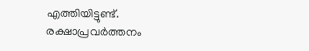എത്തിയിട്ടുണ്ട്.
രക്ഷാപ്രവർത്തനം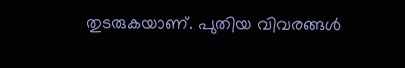തുടരുകയാണ്. പുതിയ വിവരങ്ങൾ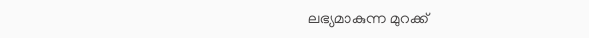ലഭ്യമാകുന്ന മുറക്ക്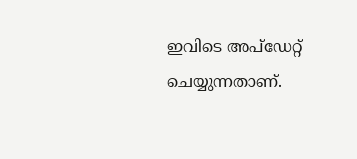ഇവിടെ അപ്ഡേറ്റ് ചെയ്യുന്നതാണ്.